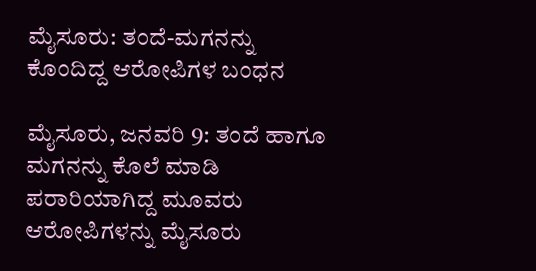ಮೈಸೂರು: ತಂದೆ-ಮಗನನ್ನು ಕೊಂದಿದ್ದ ಆರೋಪಿಗಳ ಬಂಧನ

ಮೈಸೂರು, ಜನವರಿ 9: ತಂದೆ ಹಾಗೂ ಮಗನನ್ನು ಕೊಲೆ ಮಾಡಿ ಪರಾರಿಯಾಗಿದ್ದ ಮೂವರು ಆರೋಪಿಗಳನ್ನು ಮೈಸೂರು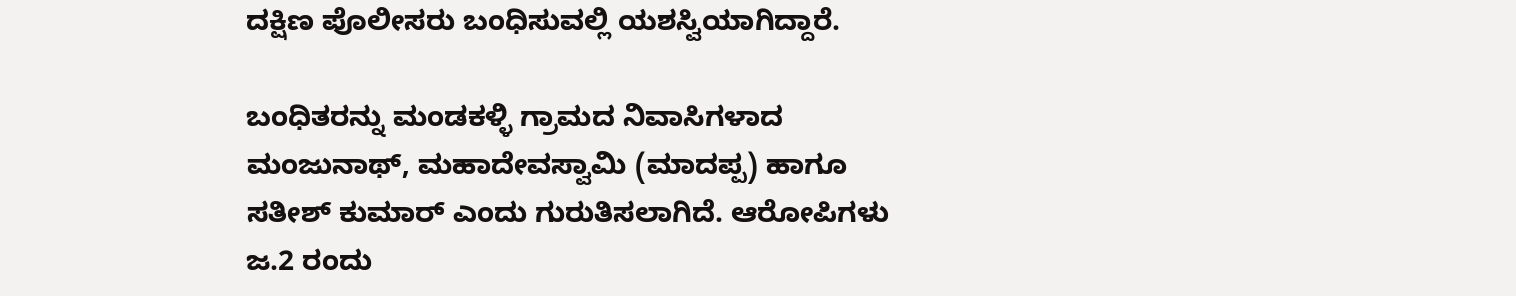ದಕ್ಷಿಣ ಪೊಲೀಸರು ಬಂಧಿಸುವಲ್ಲಿ ಯಶಸ್ವಿಯಾಗಿದ್ದಾರೆ.

ಬಂಧಿತರನ್ನು ಮಂಡಕಳ್ಳಿ ಗ್ರಾಮದ ನಿವಾಸಿಗಳಾದ ಮಂಜುನಾಥ್, ಮಹಾದೇವಸ್ವಾಮಿ (ಮಾದಪ್ಪ) ಹಾಗೂ ಸತೀಶ್ ಕುಮಾರ್ ಎಂದು ಗುರುತಿಸಲಾಗಿದೆ. ಆರೋಪಿಗಳು ಜ.2 ರಂದು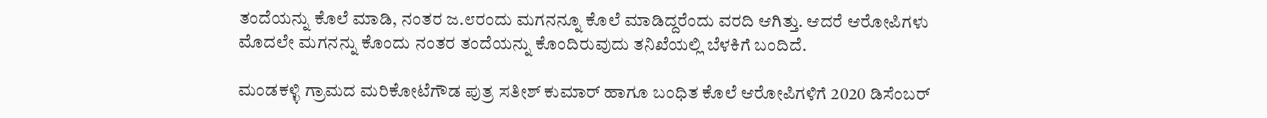ತಂದೆಯನ್ನು ಕೊಲೆ ಮಾಡಿ, ನಂತರ ಜ.೮ರಂದು ಮಗನನ್ನೂ ಕೊಲೆ ಮಾಡಿದ್ದರೆಂದು ವರದಿ ಆಗಿತ್ತು. ಆದರೆ ಆರೋಪಿಗಳು ಮೊದಲೇ ಮಗನನ್ನು ಕೊಂದು ನಂತರ ತಂದೆಯನ್ನು ಕೊಂದಿರುವುದು ತನಿಖೆಯಲ್ಲಿ ಬೆಳಕಿಗೆ ಬಂದಿದೆ.

ಮಂಡಕಳ್ಳಿ ಗ್ರಾಮದ ಮರಿಕೋಟೆಗೌಡ ಪುತ್ರ ಸತೀಶ್ ಕುಮಾರ್ ಹಾಗೂ ಬಂಧಿತ ಕೊಲೆ ಆರೋಪಿಗಳಿಗೆ 2020 ಡಿಸೆಂಬರ್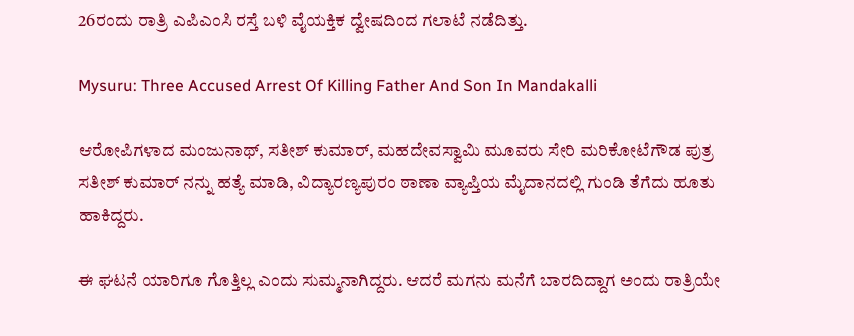26ರಂದು ರಾತ್ರಿ ಎಪಿಎಂಸಿ ರಸ್ತೆ ಬಳಿ ವೈಯಕ್ತಿಕ‌ ದ್ವೇಷದಿಂದ ಗಲಾಟೆ ನಡೆದಿತ್ತು.

Mysuru: Three Accused Arrest Of Killing Father And Son In Mandakalli

ಆರೋಪಿಗಳಾದ ಮಂಜುನಾಥ್, ಸತೀಶ್ ಕುಮಾರ್, ಮಹದೇವಸ್ವಾಮಿ ಮೂವರು ಸೇರಿ ಮರಿಕೋಟೆಗೌಡ ಪುತ್ರ ಸತೀಶ್ ಕುಮಾರ್ ನನ್ನು ಹತ್ಯೆ ಮಾಡಿ, ವಿದ್ಯಾರಣ್ಯಪುರಂ ಠಾಣಾ ವ್ಯಾಪ್ತಿಯ ಮೈದಾನದಲ್ಲಿ ಗುಂಡಿ ತೆಗೆದು ಹೂತು ಹಾಕಿದ್ದರು.

ಈ ಘಟನೆ ಯಾರಿಗೂ ಗೊತ್ತಿಲ್ಲ ಎಂದು ಸುಮ್ಮನಾಗಿದ್ದರು. ಆದರೆ ಮಗನು ಮನೆಗೆ ಬಾರದಿದ್ದಾಗ ಅಂದು ರಾತ್ರಿಯೇ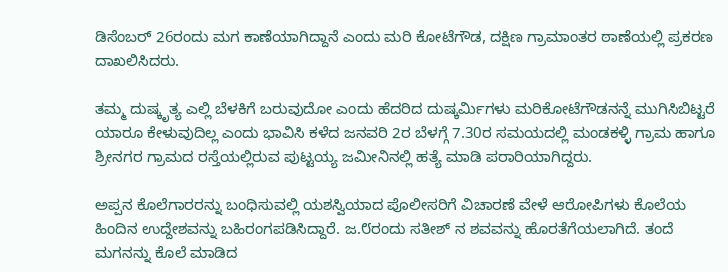ಡಿಸೆಂಬರ್ 26ರಂದು ಮಗ ಕಾಣೆಯಾಗಿದ್ದಾನೆ ಎಂದು ಮರಿ ಕೋಟೆಗೌಡ, ದಕ್ಷಿಣ ಗ್ರಾಮಾಂತರ ಠಾಣೆಯಲ್ಲಿ ಪ್ರಕರಣ ದಾಖಲಿಸಿದರು.

ತಮ್ಮ ದುಷ್ಕೃತ್ಯ ಎಲ್ಲಿ ಬೆಳಕಿಗೆ ಬರುವುದೋ ಎಂದು ಹೆದರಿದ ದುಷ್ಕರ್ಮಿಗಳು ಮರಿಕೋಟೆಗೌಡನನ್ನೆ ಮುಗಿಸಿಬಿಟ್ಟರೆ ಯಾರೂ ಕೇಳುವುದಿಲ್ಲ ಎಂದು ಭಾವಿಸಿ ಕಳೆದ ಜನವರಿ 2ರ ಬೆಳಗ್ಗೆ 7.30ರ ಸಮಯದಲ್ಲಿ ಮಂಡಕಳ್ಳಿ ಗ್ರಾಮ ಹಾಗೂ ಶ್ರೀನಗರ ಗ್ರಾಮದ ರಸ್ತೆಯಲ್ಲಿರುವ ಪುಟ್ಟಯ್ಯ ಜಮೀನಿನಲ್ಲಿ ಹತ್ಯೆ ಮಾಡಿ ಪರಾರಿಯಾಗಿದ್ದರು.

ಅಪ್ಪನ ಕೊಲೆಗಾರರನ್ನು ಬಂಧಿಸುವಲ್ಲಿ ಯಶಸ್ವಿಯಾದ ಪೊಲೀಸರಿಗೆ ವಿಚಾರಣೆ ವೇಳೆ ಆರೋಪಿಗಳು ಕೊಲೆಯ ಹಿಂದಿನ ಉದ್ದೇಶವನ್ನು ಬಹಿರಂಗಪಡಿಸಿದ್ದಾರೆ. ಜ.೮ರಂದು ಸತೀಶ್ ನ ಶವವನ್ನು ಹೊರತೆಗೆಯಲಾಗಿದೆ. ತಂದೆ ಮಗನನ್ನು ಕೊಲೆ ಮಾಡಿದ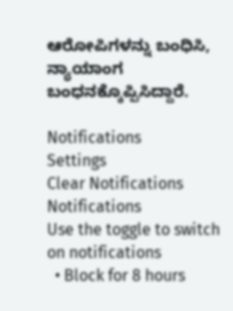ಆರೋಪಿಗಳನ್ನು ಬಂಧಿಸಿ, ನ್ಯಾಯಾಂಗ ಬಂಧನಕ್ಕೊಪ್ಪಿಸಿದ್ದಾರೆ.

Notifications
Settings
Clear Notifications
Notifications
Use the toggle to switch on notifications
  • Block for 8 hours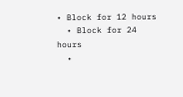• Block for 12 hours
  • Block for 24 hours
  •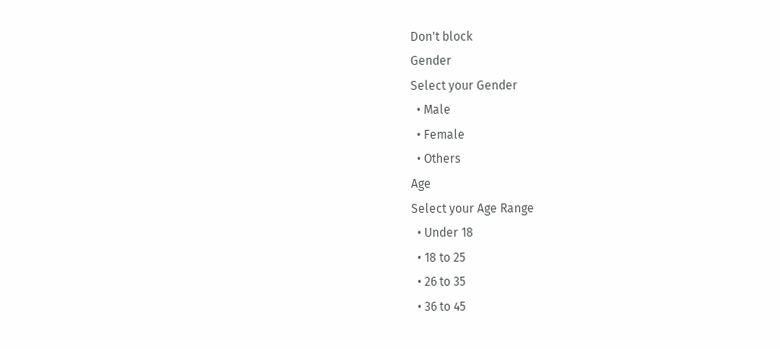Don't block
Gender
Select your Gender
  • Male
  • Female
  • Others
Age
Select your Age Range
  • Under 18
  • 18 to 25
  • 26 to 35
  • 36 to 45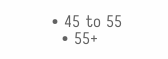• 45 to 55
  • 55+